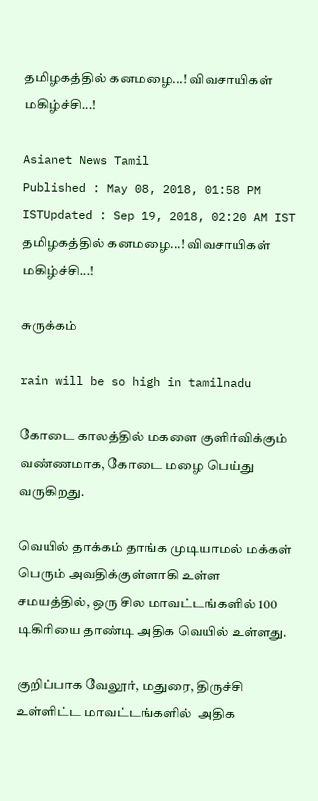தமிழகத்தில் கனமழை...! விவசாயிகள் மகிழ்ச்சி...!

Asianet News Tamil
Published : May 08, 2018, 01:58 PM ISTUpdated : Sep 19, 2018, 02:20 AM IST
தமிழகத்தில் கனமழை...! விவசாயிகள் மகிழ்ச்சி...!

சுருக்கம்

rain will be so high in tamilnadu

கோடை காலத்தில் மகளை குளிர்விக்கும் வண்ணமாக, கோடை மழை பெய்து வருகிறது.

வெயில் தாக்கம் தாங்க முடியாமல் மக்கள் பெரும் அவதிக்குள்ளாகி உள்ள சமயத்தில், ஒரு சில மாவட்டங்களில் 100  டிகிரியை தாண்டி அதிக வெயில் உள்ளது.

குறிப்பாக வேலூர், மதுரை, திருச்சி உள்ளிட்ட மாவட்டங்களில்  அதிக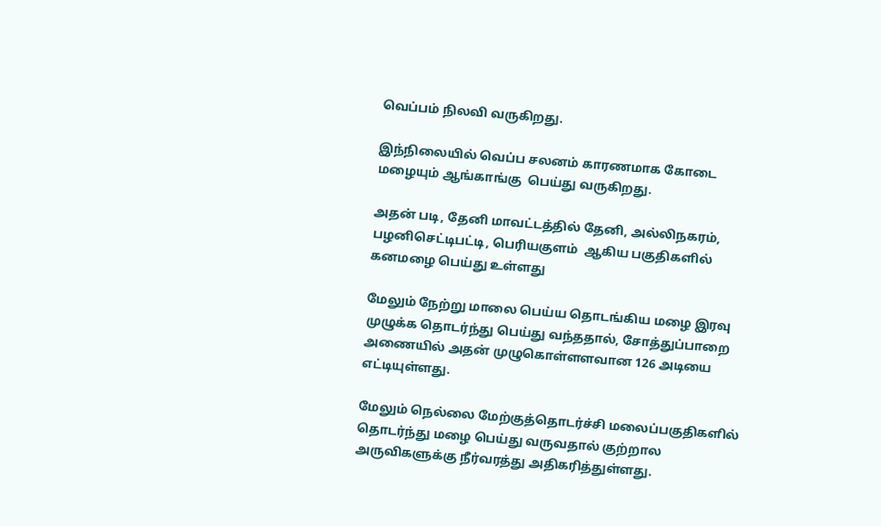வெப்பம் நிலவி வருகிறது.

இந்நிலையில் வெப்ப சலனம் காரணமாக கோடை மழையும் ஆங்காங்கு  பெய்து வருகிறது.

அதன் படி, தேனி மாவட்டத்தில் தேனி, அல்லிநகரம், பழனிசெட்டிபட்டி, பெரியகுளம்  ஆகிய பகுதிகளில் கனமழை பெய்து உள்ளது

மேலும் நேற்று மாலை பெய்ய தொடங்கிய மழை இரவு முழுக்க தொடர்ந்து பெய்து வந்ததால், சோத்துப்பாறை அணையில் அதன் முழுகொள்ளளவான 126 அடியை எட்டியுள்ளது.

மேலும் நெல்லை மேற்குத்தொடர்ச்சி மலைப்பகுதிகளில் தொடர்ந்து மழை பெய்து வருவதால் குற்றால அருவிகளுக்கு நீர்வரத்து அதிகரித்துள்ளது.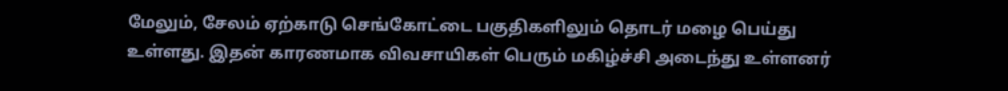மேலும், சேலம் ஏற்காடு செங்கோட்டை பகுதிகளிலும் தொடர் மழை பெய்து உள்ளது. இதன் காரணமாக விவசாயிகள் பெரும் மகிழ்ச்சி அடைந்து உள்ளனர்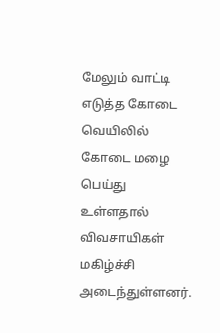மேலும் வாட்டி எடுத்த கோடை வெயிலில் கோடை மழை பெய்து உள்ளதால்  விவசாயிகள் மகிழ்ச்சி அடைந்துள்ளனர்.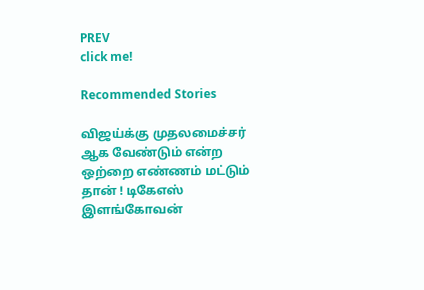PREV
click me!

Recommended Stories

விஜய்க்கு முதலமைச்சர் ஆக வேண்டும் என்ற ஒற்றை எண்ணம் மட்டும் தான் ! டிகேஎஸ் இளங்கோவன்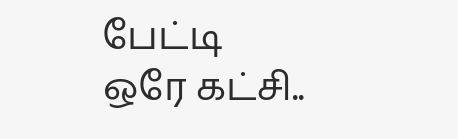பேட்டி
ஒரே கட்சி..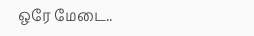ஒரே மேடை..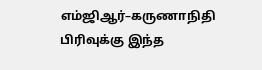எம்ஜிஆர்–கருணாநிதி பிரிவுக்கு இந்த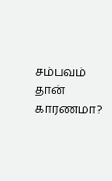சம்பவம் தான் காரணமா?